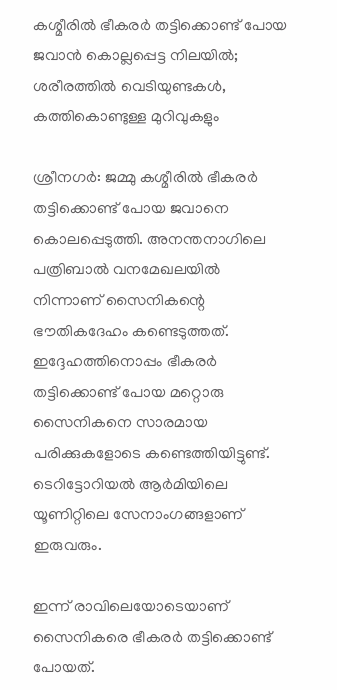കശ്മീരില്‍ ഭീകരര്‍ തട്ടിക്കൊണ്ട് പോയ ജവാന്‍ കൊല്ലപ്പെട്ട നിലയില്‍; ശരീരത്തില്‍ വെടിയുണ്ടകള്‍, കത്തികൊണ്ടുള്ള മുറിവുകളും

ശ്രീനഗര്‍: ജമ്മു കശ്മീരില്‍ ഭീകരര്‍ തട്ടിക്കൊണ്ട് പോയ ജവാനെ കൊലപ്പെടുത്തി. അനന്തനാഗിലെ പത്രിബാല്‍ വനമേഖലയില്‍ നിന്നാണ് സൈനികന്റെ ഭൗതികദേഹം കണ്ടെടുത്തത്. ഇദ്ദേഹത്തിനൊപ്പം ഭീകരര്‍ തട്ടിക്കൊണ്ട് പോയ മറ്റൊരു സൈനികനെ സാരമായ പരിക്കുകളോടെ കണ്ടെത്തിയിട്ടുണ്ട്. ടെറിട്ടോറിയല്‍ ആര്‍മിയിലെ യൂണിറ്റിലെ സേനാംഗങ്ങളാണ് ഇരുവരും.

ഇന്ന് രാവിലെയോടെയാണ് സൈനികരെ ഭീകരര്‍ തട്ടിക്കൊണ്ട് പോയത്.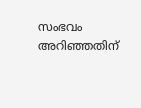സംഭവം അറിഞ്ഞതിന്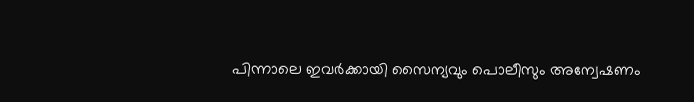പിന്നാലെ ഇവര്‍ക്കായി സൈന്യവും പൊലീസും അന്വേഷണം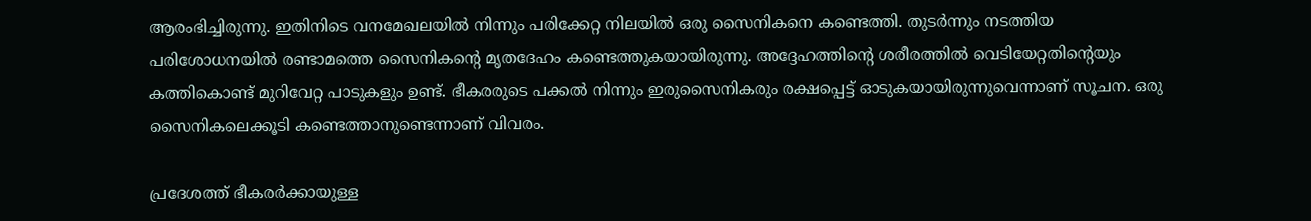ആരംഭിച്ചിരുന്നു. ഇതിനിടെ വനമേഖലയില്‍ നിന്നും പരിക്കേറ്റ നിലയില്‍ ഒരു സൈനികനെ കണ്ടെത്തി. തുടര്‍ന്നും നടത്തിയ പരിശോധനയില്‍ രണ്ടാമത്തെ സൈനികന്റെ മൃതദേഹം കണ്ടെത്തുകയായിരുന്നു. അദ്ദേഹത്തിന്റെ ശരീരത്തില്‍ വെടിയേറ്റതിന്റെയും കത്തികൊണ്ട് മുറിവേറ്റ പാടുകളും ഉണ്ട്. ഭീകരരുടെ പക്കല്‍ നിന്നും ഇരുസൈനികരും രക്ഷപ്പെട്ട് ഓടുകയായിരുന്നുവെന്നാണ് സൂചന. ഒരു സൈനികലെക്കൂടി കണ്ടെത്താനുണ്ടെന്നാണ് വിവരം.

പ്രദേശത്ത് ഭീകരര്‍ക്കായുള്ള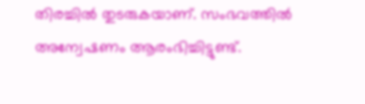തിരച്ചില്‍ തുടരുകയാണ്. സംഭവത്തില്‍ അന്വേഷണം ആരംഭിച്ചിട്ടുണ്ട്.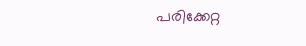പരിക്കേറ്റ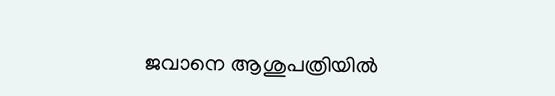ജവാനെ ആശുപത്രിയില്‍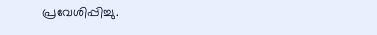പ്രവേശിപ്പിച്ചു.